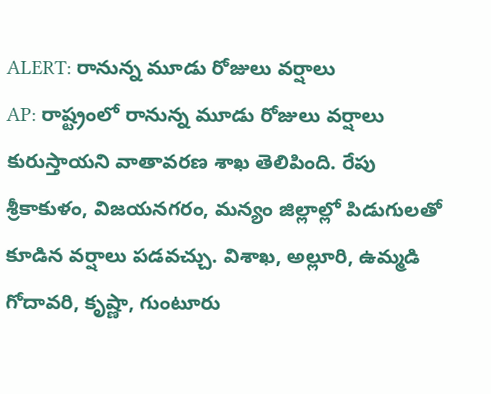ALERT: రానున్న మూడు రోజులు వర్షాలు
AP: రాష్ట్రంలో రానున్న మూడు రోజులు వర్షాలు కురుస్తాయని వాతావరణ శాఖ తెలిపింది. రేపు శ్రీకాకుళం, విజయనగరం, మన్యం జిల్లాల్లో పిడుగులతో కూడిన వర్షాలు పడవచ్చు. విశాఖ, అల్లూరి, ఉమ్మడి గోదావరి, కృష్ణా, గుంటూరు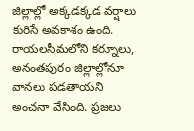జిల్లాల్లో అక్కడక్కడ వర్షాలు కురిసే అవకాశం ఉంది. రాయలసీమలోని కర్నూలు, అనంతపురం జిల్లాల్లోనూ వానలు పడతాయని అంచనా వేసింది. ప్రజలు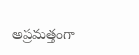అప్రమత్తంగా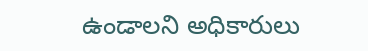ఉండాలని అధికారులు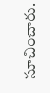సూచించారు.